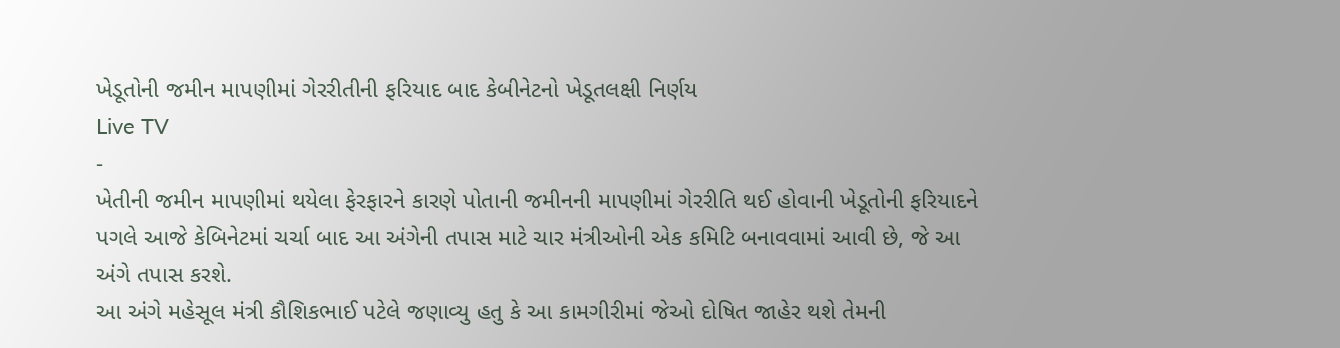ખેડૂતોની જમીન માપણીમાં ગેરરીતીની ફરિયાદ બાદ કેબીનેટનો ખેડૂતલક્ષી નિર્ણય
Live TV
-
ખેતીની જમીન માપણીમાં થયેલા ફેરફારને કારણે પોતાની જમીનની માપણીમાં ગેરરીતિ થઈ હોવાની ખેડૂતોની ફરિયાદને પગલે આજે કેબિનેટમાં ચર્ચા બાદ આ અંગેની તપાસ માટે ચાર મંત્રીઓની એક કમિટિ બનાવવામાં આવી છે, જે આ અંગે તપાસ કરશે.
આ અંગે મહેસૂલ મંત્રી કૌશિકભાઈ પટેલે જણાવ્યુ હતુ કે આ કામગીરીમાં જેઓ દોષિત જાહેર થશે તેમની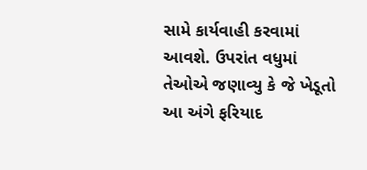સામે કાર્યવાહી કરવામાં આવશે. ઉપરાંત વધુમાં તેઓએ જણાવ્યુ કે જે ખેડૂતો આ અંગે ફરિયાદ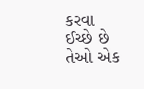કરવા ઈચ્છે છે તેઓ એક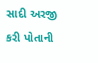સાદી અરજી કરી પોતાની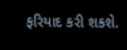ફરિયાદ કરી શકશે.